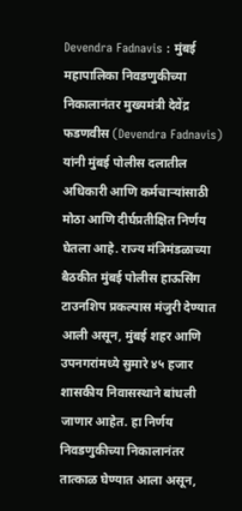Devendra Fadnavis : मुंबई महापालिका निवडणुकीच्या निकालानंतर मुख्यमंत्री देवेंद्र फडणवीस (Devendra Fadnavis) यांनी मुंबई पोलीस दलातील अधिकारी आणि कर्मचाऱ्यांसाठी मोठा आणि दीर्घप्रतीक्षित निर्णय घेतला आहे. राज्य मंत्रिमंडळाच्या बैठकीत मुंबई पोलीस हाऊसिंग टाउनशिप प्रकल्पास मंजुरी देण्यात आली असून, मुंबई शहर आणि उपनगरांमध्ये सुमारे ४५ हजार शासकीय निवासस्थाने बांधली जाणार आहेत. हा निर्णय निवडणुकीच्या निकालानंतर तात्काळ घेण्यात आला असून,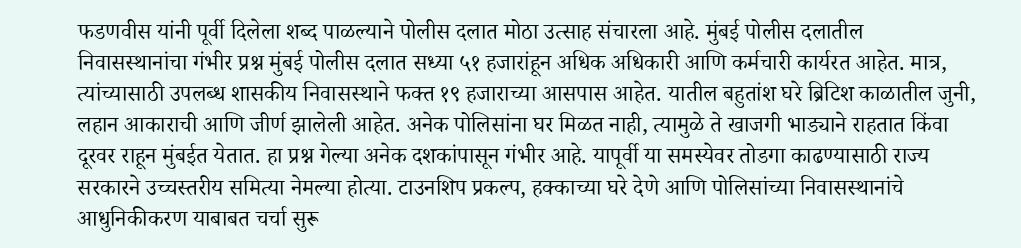फडणवीस यांनी पूर्वी दिलेला शब्द पाळल्याने पोलीस दलात मोठा उत्साह संचारला आहे. मुंबई पोलीस दलातील निवासस्थानांचा गंभीर प्रश्न मुंबई पोलीस दलात सध्या ५१ हजारांहून अधिक अधिकारी आणि कर्मचारी कार्यरत आहेत. मात्र, त्यांच्यासाठी उपलब्ध शासकीय निवासस्थाने फक्त १९ हजाराच्या आसपास आहेत. यातील बहुतांश घरे ब्रिटिश काळातील जुनी, लहान आकाराची आणि जीर्ण झालेली आहेत. अनेक पोलिसांना घर मिळत नाही, त्यामुळे ते खाजगी भाड्याने राहतात किंवा दूरवर राहून मुंबईत येतात. हा प्रश्न गेल्या अनेक दशकांपासून गंभीर आहे. यापूर्वी या समस्येवर तोडगा काढण्यासाठी राज्य सरकारने उच्चस्तरीय समित्या नेमल्या होत्या. टाउनशिप प्रकल्प, हक्काच्या घरे देणे आणि पोलिसांच्या निवासस्थानांचे आधुनिकीकरण याबाबत चर्चा सुरू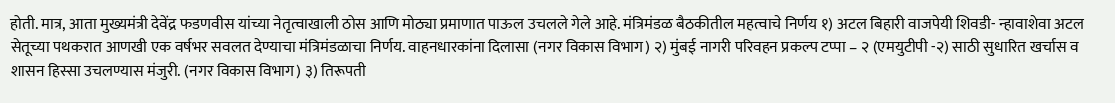होती. मात्र, आता मुख्यमंत्री देवेंद्र फडणवीस यांच्या नेतृत्वाखाली ठोस आणि मोठ्या प्रमाणात पाऊल उचलले गेले आहे. मंत्रिमंडळ बैठकीतील महत्वाचे निर्णय १) अटल बिहारी वाजपेयी शिवडी- न्हावाशेवा अटल सेतूच्या पथकरात आणखी एक वर्षभर सवलत देण्याचा मंत्रिमंडळाचा निर्णय. वाहनधारकांना दिलासा (नगर विकास विभाग) २) मुंबई नागरी परिवहन प्रकल्प टप्पा – २ (एमयुटीपी -२) साठी सुधारित खर्चास व शासन हिस्सा उचलण्यास मंजुरी. (नगर विकास विभाग) ३) तिरूपती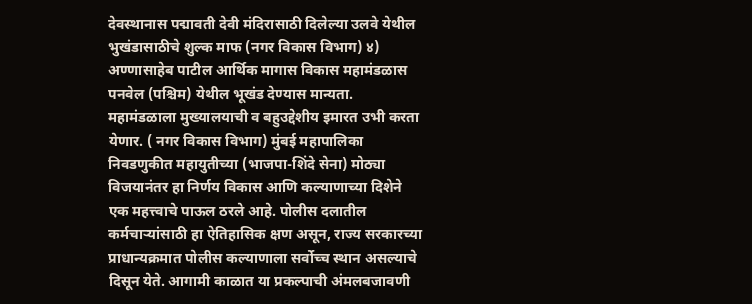देवस्थानास पद्मावती देवी मंदिरासाठी दिलेल्या उलवे येथील भुखंडासाठीचे शुल्क माफ (नगर विकास विभाग) ४) अण्णासाहेब पाटील आर्थिक मागास विकास महामंडळास पनवेल (पश्चिम) येथील भूखंड देण्यास मान्यता. महामंडळाला मुख्यालयाची व बहुउद्देशीय इमारत उभी करता येणार. ( नगर विकास विभाग) मुंबई महापालिका निवडणुकीत महायुतीच्या (भाजपा-शिंदे सेना) मोठ्या विजयानंतर हा निर्णय विकास आणि कल्याणाच्या दिशेने एक महत्त्वाचे पाऊल ठरले आहे. पोलीस दलातील कर्मचाऱ्यांसाठी हा ऐतिहासिक क्षण असून, राज्य सरकारच्या प्राधान्यक्रमात पोलीस कल्याणाला सर्वोच्च स्थान असल्याचे दिसून येते. आगामी काळात या प्रकल्पाची अंमलबजावणी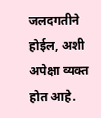जलदगतीने होईल, अशी अपेक्षा व्यक्त होत आहे.